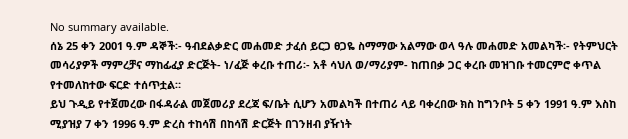No summary available.
ሰኔ 25 ቀን 2001 ዓ.ም ዳኞች፡- ዓብደልቃድር መሐመድ ታፈሰ ይርጋ ፀጋዬ ስማማው አልማው ወላ ዓሉ መሐመድ አመልካች፡- የትምህርት መሳሪያዎች ማምረቻና ማከፊፈያ ድርጅት- ነ/ፈጅ ቀረቡ ተጠሪ፡- አቶ ሳህለ ወ/ማሪያም- ከጠበቃ ጋር ቀረቡ መዝገቡ ተመርምሮ ቀጥል የተመለከተው ፍርድ ተሰጥቷል።
ይህ ጉዲይ የተጀመረው በፋዳራል መጀመሪያ ደረጃ ፍ/ቤት ሲሆን አመልካች በተጠሪ ላይ ባቀረበው ክስ ከግንቦት 5 ቀን 1991 ዓ.ም እስከ ሚያዝያ 7 ቀን 1996 ዓ.ም ድረስ ተከሳሽ በከሳሽ ድርጅት በገንዘብ ያዥነት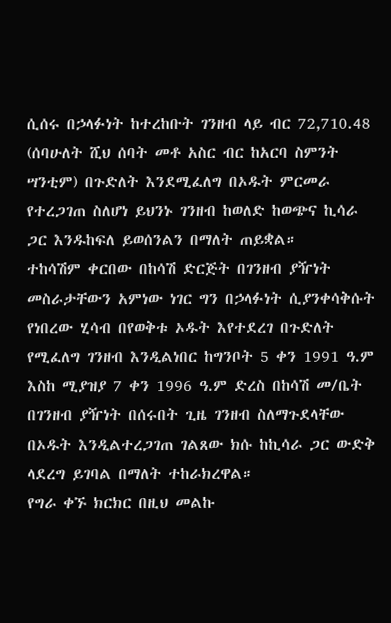ሲሰሩ በኃላፉነት ከተረከቡት ገንዘብ ላይ ብር 72,710.48 (ሰባሁለት ሺህ ሰባት መቶ አስር ብር ከአርባ ስምንት ሣንቲም) በጉድለት እንደሚፈለግ በኦዱት ምርመራ የተረጋገጠ ስለሆነ ይህንኑ ገንዘብ ከወለድ ከወጭና ኪሳራ ጋር እንዱከፍለ ይወሰንልን በማለት ጠይቋል።
ተከሳሽም ቀርበው በከሳሽ ድርጅት በገንዘብ ያዥነት መስራታቸውን አምነው ነገር ግን በኃላፉነት ሲያንቀሳቅሱት የነበረው ሂሳብ በየወቅቱ ኦዱት እየተደረገ በጉድለት የሚፈለግ ገንዘብ እንዲልነበር ከግንቦት 5 ቀን 1991 ዓ.ም እስከ ሚያዝያ 7 ቀን 1996 ዓ.ም ድረስ በከሳሽ መ/ቤት በገንዘብ ያዥነት በሰሩበት ጊዜ ገንዘብ ስለማጉደላቸው በኦዱት እንዲልተረጋገጠ ገልጸው ክሱ ከኪሳራ ጋር ውድቅ ላደረግ ይገባል በማለት ተከራክረዋል።
የግራ ቀኙ ክርክር በዚህ መልኩ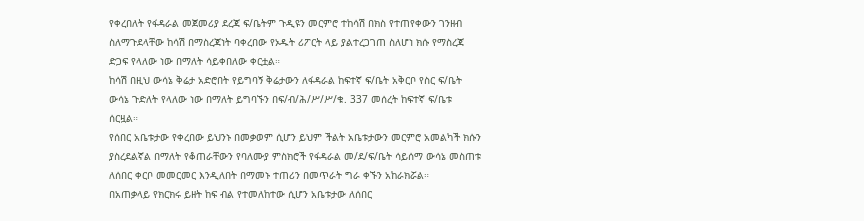የቀረበለት የፋዳራል መጀመሪያ ደረጃ ፍ/ቤትም ጉዲዩን መርምሮ ተከሳሽ በክስ የተጠየቀውን ገንዘብ ስለማጉደላቸው ከሳሽ በማስረጃነት ባቀረበው የኦዱት ሪፖርት ላይ ያልተረጋገጠ ስለሆነ ክሱ የማስረጃ ድጋፍ የላለው ነው በማለት ሳይቀበለው ቀርቷል።
ከሳሽ በዚህ ውሳኔ ቅሬታ አድሮበት የይግባኝ ቅሬታውን ለፋዳራል ከፍተኛ ፍ/ቤት አቅርቦ የስር ፍ/ቤት ውሳኔ ጉድለት የላለው ነው በማለት ይግባኙን በፍ/ብ/ሕ/ሥ/ሥ/ቁ. 337 መሰረት ከፍተኛ ፍ/ቤቱ ሰርዟል።
የሰበር አቤቱታው የቀረበው ይህንኑ በመቃወም ሲሆን ይህም ችልት አቤቱታውን መርምሮ አመልካች ክሱን ያስረደልኛል በማለት የቆጠራቸውን የባለሙያ ምስክሮች የፋዳራል መ/ደ/ፍ/ቤት ሳይሰማ ውሳኔ መስጠቱ ለሰበር ቀርቦ መመርመር እንዲለበት በማመኑ ተጠሪን በመጥራት ግራ ቀኙን አከራክሯል።
በአጠቃላይ የክርክሩ ይዘት ከፍ ብል የተመለከተው ሲሆን አቤቱታው ለሰበር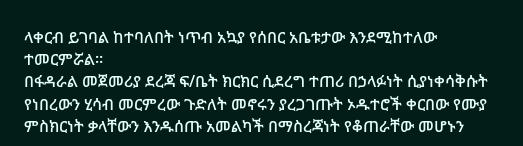ላቀርብ ይገባል ከተባለበት ነጥብ አኳያ የሰበር አቤቱታው እንደሚከተለው ተመርምሯል።
በፋዳራል መጀመሪያ ደረጃ ፍ/ቤት ክርክር ሲደረግ ተጠሪ በኃላፉነት ሲያነቀሳቅሱት የነበረውን ሂሳብ መርምረው ጉድለት መኖሩን ያረጋገጡት ኦዱተሮች ቀርበው የሙያ ምስክርነት ቃላቸውን እንዱሰጡ አመልካች በማስረጃነት የቆጠራቸው መሆኑን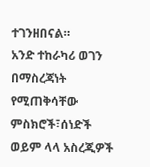ተገንዘበናል።
አንድ ተከራካሪ ወገን በማስረጃነት የሚጠቅሳቸው ምስክሮች፣ሰነድች ወይም ላላ አስረጂዎች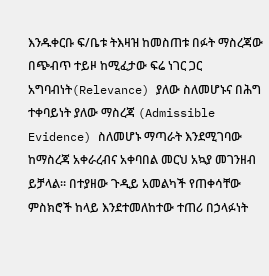እንዱቀርቡ ፍ/ቤቱ ትእዛዝ ከመስጠቱ በፉት ማስረጃው በጭብጥ ተይዞ ከሚፈታው ፍሬ ነገር ጋር አግባብነት(Relevance) ያለው ስለመሆኑና በሕግ ተቀባይነት ያለው ማስረጃ (Admissible Evidence) ስለመሆኑ ማጣራት እንደሚገባው ከማስረጃ አቀራረብና አቀባበል መርህ አኳያ መገንዘብ ይቻላል። በተያዘው ጉዲይ አመልካች የጠቀሳቸው ምስክሮች ከላይ እንደተመለከተው ተጠሪ በኃላፉነት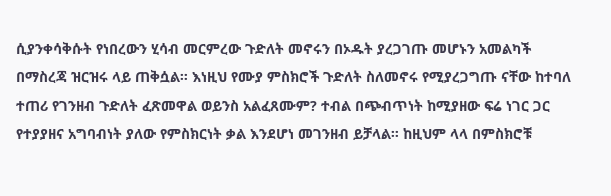ሲያንቀሳቅሱት የነበረውን ሂሳብ መርምረው ጉድለት መኖሩን በኦዱት ያረጋገጡ መሆኑን አመልካች በማስረጃ ዝርዝሩ ላይ ጠቅሷል። እነዚህ የሙያ ምስክሮች ጉድለት ስለመኖሩ የሚያረጋግጡ ናቸው ከተባለ ተጠሪ የገንዘብ ጉድለት ፈጽመዋል ወይንስ አልፈጸሙም? ተብል በጭብጥነት ከሚያዘው ፍሬ ነገር ጋር የተያያዘና አግባብነት ያለው የምስክርነት ቃል እንደሆነ መገንዘብ ይቻላል። ከዚህም ላላ በምስክሮቹ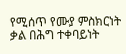የሚሰጥ የሙያ ምስክርነት ቃል በሕግ ተቀባይነት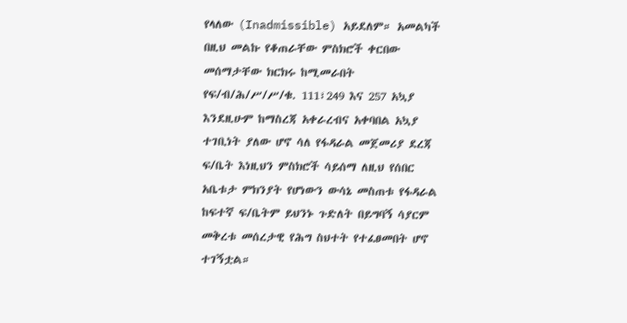የላለው (Inadmissible) አይደለም። አመልካች በዚህ መልኩ የቆጠራቸው ምስክሮች ቀርበው መሰማታቸው ክርክሩ ከሚመራበት የፍ/ብ/ሕ/ሥ/ሥ/ቁ. 111፣249 እና 257 አኳያ እንደዚሁም ከማስረጃ አቀራረብና አቀባበል አኳያ ተገቢነት ያለው ሆኖ ሳለ የፋዳራል መጀመሪያ ደረጃ ፍ/ቤት እነዚህን ምስክሮች ሳይሰማ ለዚህ የሰበር አቤቱታ ምክንያት የሆነውን ውሳኔ መስጠቱ የፋዳራል ከፍተኛ ፍ/ቤትም ይህንኑ ጉድለት በይግባኝ ሳያርም መቅረቱ መሰረታዊ የሕግ ስህተት የተፈፀመበት ሆኖ ተገኝቷል።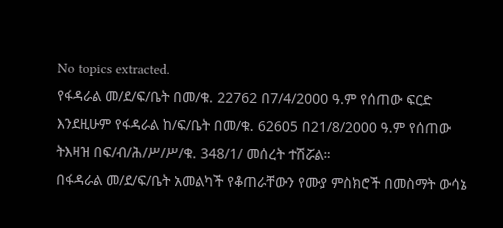No topics extracted.
የፋዳራል መ/ደ/ፍ/ቤት በመ/ቁ. 22762 በ7/4/2000 ዓ.ም የሰጠው ፍርድ እንደዚሁም የፋዳራል ከ/ፍ/ቤት በመ/ቁ. 62605 በ21/8/2000 ዓ.ም የሰጠው ትእዛዝ በፍ/ብ/ሕ/ሥ/ሥ/ቁ. 348/1/ መሰረት ተሽሯል።
በፋዳራል መ/ደ/ፍ/ቤት አመልካች የቆጠራቸውን የሙያ ምስክሮች በመስማት ውሳኔ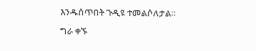እንዱሰጥበት ጉዲዩ ተመልሶለታል።
ግራ ቀኙ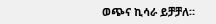ወጭና ኪሳራ ይቻቻለ።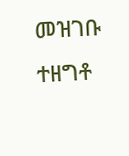መዝገቡ ተዘግቶ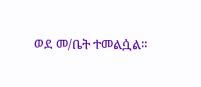ወደ መ/ቤት ተመልሷል።